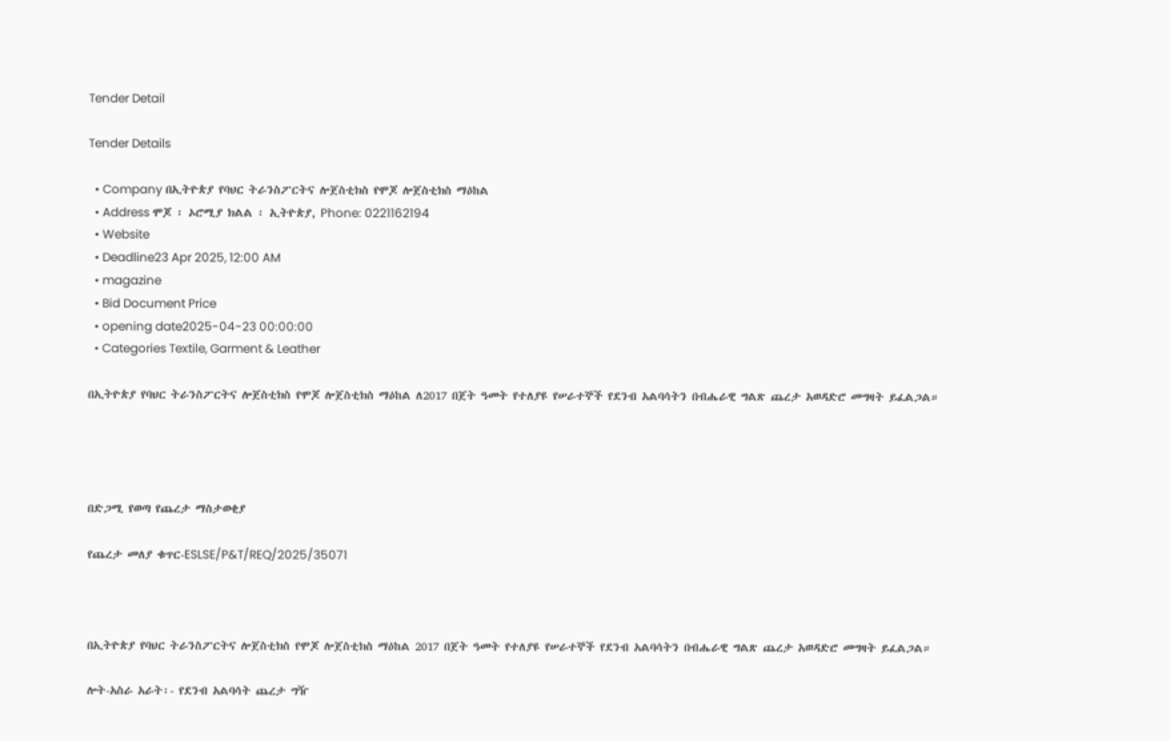Tender Detail

Tender Details

  • Company በኢትዮጵያ የባህር ትራንስፖርትና ሎጀስቲክስ የሞጆ ሎጀስቲክስ ማዕከል
  • Address ሞጆ ፡ ኦሮሚያ ክልል ፡ ኢትዮጵያ, Phone: 0221162194
  • Website
  • Deadline23 Apr 2025, 12:00 AM
  • magazine
  • Bid Document Price
  • opening date2025-04-23 00:00:00
  • Categories Textile, Garment & Leather

በኢትዮጵያ የባህር ትራንስፖርትና ሎጀስቲክስ የሞጆ ሎጀስቲክስ ማዕከል ለ2017 በጀት ዓመት የተለያዩ የሠራተኞች የደንብ አልባሳትን በብሔራዊ ግልጽ ጨረታ አወዳድሮ መግዛት ይፈልጋል።




በድጋሚ የወጣ የጨረታ ማስታወቂያ

የጨረታ መለያ ቁጥር-ESLSE/P&T/REQ/2025/35071



በኢትዮጵያ የባህር ትራንስፖርትና ሎጀስቲክስ የሞጆ ሎጀስቲክስ ማዕከል 2017 በጀት ዓመት የተለያዩ የሠራተኞች የደንብ አልባሳትን በብሔራዊ ግልጽ ጨረታ አወዳድሮ መግዛት ይፈልጋል።

ሎት-አስራ አራት፡- የደንብ አልባሳት ጨረታ ግዥ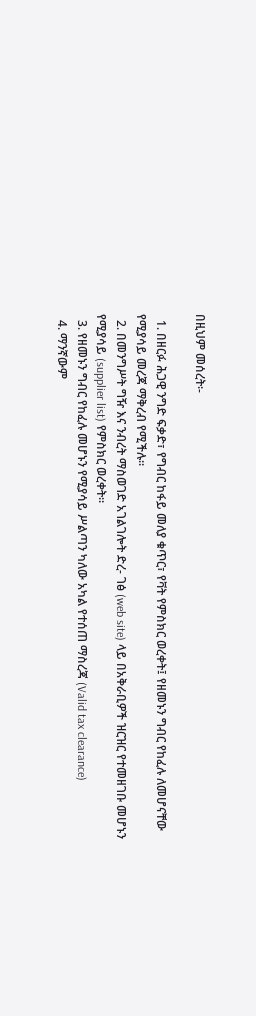በዚህም መሰረት፡-

  1. በዘርፉ ሕጋዊ ንግድ ፍቃድ፣ የግብር ከፋይ መለያ ቁጥር፣ የቫት የምስክር ወረቀት፤ የዘመኑን ግብር የከፈሉ ለመሆናቸው የሚያሳይ መረጃ ማቅረብ የሚችሉ፡፡
  2. በመንግሥት ግዥ እና ንብረት ማስወገድ አገልገሎት ድረ- ገፅ (web site) ላይ በአቅራቢዎች ዝርዝር የተመዘገቡ መሆኑን የሚያሳይ (supplier list) የምስክር ወረቀት።
  3. የዘመኑን ግብር የከፈሉ መሆኑን የሚያሳይ ሥልጣን ካለው አካል የተሰጠ ማስረጃ (Valid tax clearance)
  4. ማንኛውም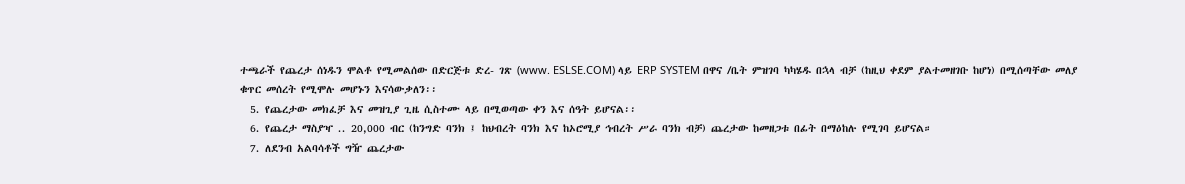ተጫራች የጨረታ ሰነዱን ሞልቶ የሚመልሰው በድርጅቱ ድረ- ገጽ (www. ESLSE.COM) ላይ ERP SYSTEM በዋና /ቤት ምዝገባ ካካሄዱ በኋላ ብቻ (ከዚህ ቀደም ያልተመዘገቡ ከሆነ) በሚሰጣቸው መለያ ቁጥር መሰረት የሚሞሉ መሆኑን እናሳውቃለን፡፡
  5. የጨረታው መክፈቻ እና መዝጊያ ጊዜ ሲስተሙ ላይ በሚወጣው ቀን እና ሰዓት ይሆናል፡፡
  6. የጨረታ ማስያዣ .. 20,000 ብር (ከንግድ ባንክ ፤ ከህብረት ባንክ እና ከኦሮሚያ ኅብረት ሥራ ባንክ ብቻ) ጨረታው ከመዘጋቱ በፊት በማዕከሉ የሚገባ ይሆናል።
  7. ለደንብ አልባሳቶች ግዥ ጨረታው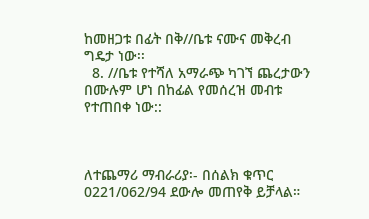ከመዘጋቱ በፊት በቅ//ቤቱ ናሙና መቅረብ ግዴታ ነው፡፡
  8. //ቤቱ የተሻለ አማራጭ ካገኘ ጨረታውን በሙሉም ሆነ በከፊል የመሰረዝ መብቱ የተጠበቀ ነው::



ለተጨማሪ ማብራሪያ፡- በሰልክ ቁጥር 0221/062/94 ደውሎ መጠየቅ ይቻላል።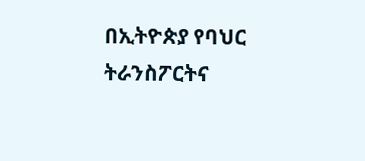በኢትዮጵያ የባህር ትራንስፖርትና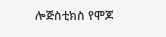ሎጅስቲክስ የሞጆ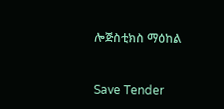ሎጅስቲክስ ማዕከል



Save Tender